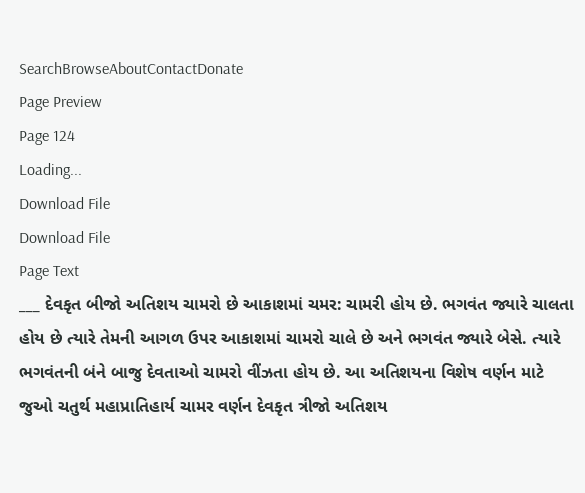SearchBrowseAboutContactDonate
Page Preview
Page 124
Loading...
Download File
Download File
Page Text
___ દેવકૃત બીજો અતિશય ચામરો છે આકાશમાં ચમર: ચામરી હોય છે. ભગવંત જ્યારે ચાલતા હોય છે ત્યારે તેમની આગળ ઉપર આકાશમાં ચામરો ચાલે છે અને ભગવંત જ્યારે બેસે. ત્યારે ભગવંતની બંને બાજુ દેવતાઓ ચામરો વીંઝતા હોય છે. આ અતિશયના વિશેષ વર્ણન માટે જુઓ ચતુર્થ મહાપ્રાતિહાર્ય ચામર વર્ણન દેવકૃત ત્રીજો અતિશય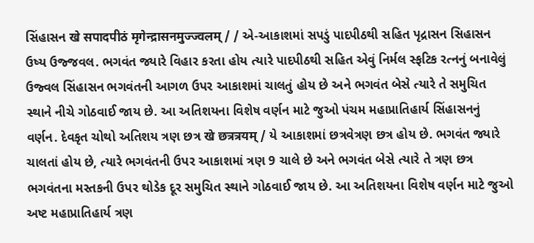સિંહાસન खे सपादपीठं मृगेन्द्रासनमुज्ज्वलम् / / એ-આકાશમાં સપડું પાદપીઠથી સહિત પૃદ્રાસન સિહાસન ઉષ્ય ઉજ્જવલ. ભગવંત જ્યારે વિહાર કરતા હોય ત્યારે પાદપીઠથી સહિત એવું નિર્મલ સ્ફટિક રત્નનું બનાવેલું ઉજ્વલ સિંહાસન ભગવંતની આગળ ઉપર આકાશમાં ચાલતું હોય છે અને ભગવંત બેસે ત્યારે તે સમુચિત સ્થાને નીચે ગોઠવાઈ જાય છે. આ અતિશયના વિશેષ વર્ણન માટે જુઓ પંચમ મહાપ્રાતિહાર્ય સિંહાસનનું વર્ણન. દેવકૃત ચોથો અતિશય ત્રણ છત્ર खे छत्रत्रयम् / યે આકાશમાં છત્રવેત્રણ છત્ર હોય છે. ભગવંત જ્યારે ચાલતાં હોય છે, ત્યારે ભગવંતની ઉપર આકાશમાં ત્રણ 9 ચાલે છે અને ભગવંત બેસે ત્યારે તે ત્રણ છત્ર ભગવંતના મસ્તકની ઉપર થોડેક દૂર સમુચિત સ્થાને ગોઠવાઈ જાય છે. આ અતિશયના વિશેષ વર્ણન માટે જુઓ અષ્ટ મહાપ્રાતિહાર્ય ત્રણ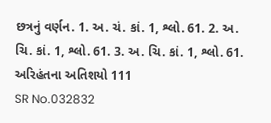છત્રનું વર્ણન. 1. અ. ચં. કાં. 1, શ્લો. 61. 2. અ. ચિ. કાં. 1, શ્લો. 61. 3. અ. ચિ. કાં. 1, શ્લો. 61. અરિહંતના અતિશયો 111
SR No.032832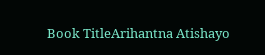Book TitleArihantna Atishayo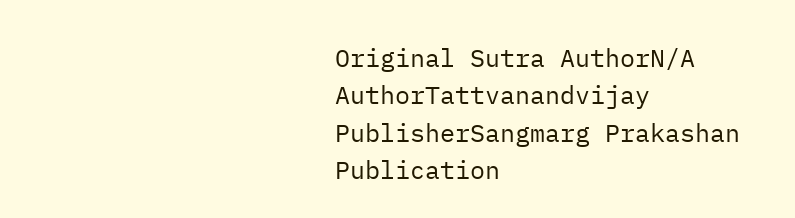Original Sutra AuthorN/A
AuthorTattvanandvijay
PublisherSangmarg Prakashan
Publication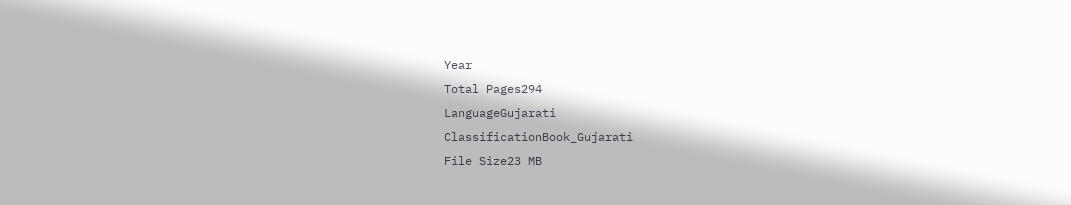Year
Total Pages294
LanguageGujarati
ClassificationBook_Gujarati
File Size23 MB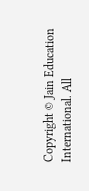Copyright © Jain Education International. All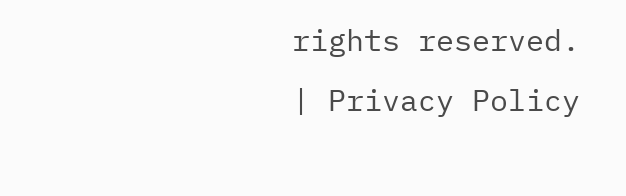rights reserved. | Privacy Policy